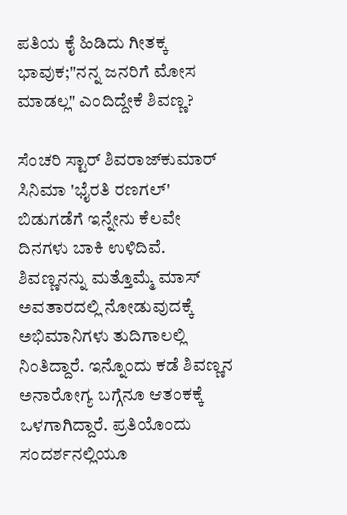ಪತಿಯ ಕೈ ಹಿಡಿದು ಗೀತಕ್ಕ ಭಾವುಕ;"ನನ್ನ ಜನರಿಗೆ ಮೋಸ ಮಾಡಲ್ಲ" ಎಂದಿದ್ದೇಕೆ ಶಿವಣ್ಣ?

ಸೆಂಚರಿ ಸ್ಟಾರ್ ಶಿವರಾಜ್‌ಕುಮಾರ್ ಸಿನಿಮಾ 'ಭೈರತಿ ರಣಗಲ್' ಬಿಡುಗಡೆಗೆ ಇನ್ನೇನು ಕೆಲವೇ ದಿನಗಳು ಬಾಕಿ ಉಳಿದಿವೆ. ಶಿವಣ್ಣನನ್ನು ಮತ್ತೊಮ್ಮೆ ಮಾಸ್ ಅವತಾರದಲ್ಲಿ ನೋಡುವುದಕ್ಕೆ ಅಭಿಮಾನಿಗಳು ತುದಿಗಾಲಲ್ಲಿ ನಿಂತಿದ್ದಾರೆ. ಇನ್ನೊಂದು ಕಡೆ ಶಿವಣ್ಣನ ಅನಾರೋಗ್ಯ ಬಗ್ಗೆನೂ ಆತಂಕಕ್ಕೆ ಒಳಗಾಗಿದ್ದಾರೆ. ಪ್ರತಿಯೊಂದು ಸಂದರ್ಶನಲ್ಲಿಯೂ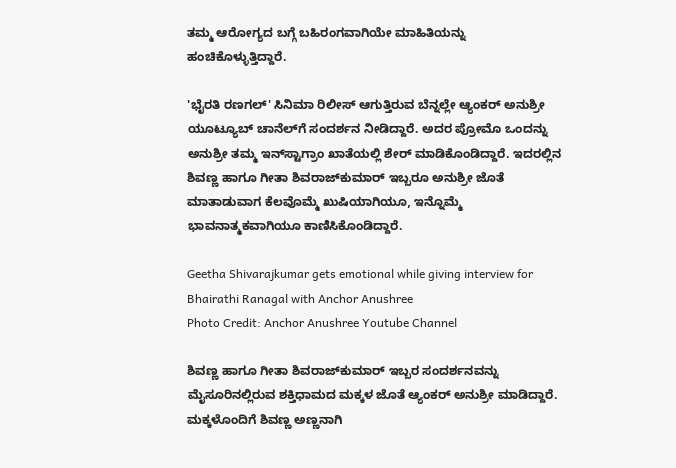ತಮ್ಮ ಆರೋಗ್ಯದ ಬಗ್ಗೆ ಬಹಿರಂಗವಾಗಿಯೇ ಮಾಹಿತಿಯನ್ನು ಹಂಚಿಕೊಳ್ಳುತ್ತಿದ್ದಾರೆ.

'ಭೈರತಿ ರಣಗಲ್' ಸಿನಿಮಾ ರಿಲೀಸ್ ಆಗುತ್ತಿರುವ ಬೆನ್ನಲ್ಲೇ ಆ್ಯಂಕರ್ ಅನುಶ್ರೀ ಯೂಟ್ಯೂಬ್ ಚಾನೆಲ್‌ಗೆ ಸಂದರ್ಶನ ನೀಡಿದ್ದಾರೆ. ಅದರ ಪ್ರೋಮೊ ಒಂದನ್ನು ಅನುಶ್ರೀ ತಮ್ಮ ಇನ್‌ಸ್ಟಾಗ್ರಾಂ ಖಾತೆಯಲ್ಲಿ ಶೇರ್ ಮಾಡಿಕೊಂಡಿದ್ದಾರೆ. ಇದರಲ್ಲಿನ ಶಿವಣ್ಣ ಹಾಗೂ ಗೀತಾ ಶಿವರಾಜ್‌ಕುಮಾರ್ ಇಬ್ಬರೂ ಅನುಶ್ರೀ ಜೊತೆ ಮಾತಾಡುವಾಗ ಕೆಲವೊಮ್ಮೆ ಖುಷಿಯಾಗಿಯೂ, ಇನ್ನೊಮ್ಮೆ ಭಾವನಾತ್ಮಕವಾಗಿಯೂ ಕಾಣಿಸಿಕೊಂಡಿದ್ದಾರೆ.

Geetha Shivarajkumar gets emotional while giving interview for Bhairathi Ranagal with Anchor Anushree
Photo Credit: Anchor Anushree Youtube Channel

ಶಿವಣ್ಣ ಹಾಗೂ ಗೀತಾ ಶಿವರಾಜ್‌ಕುಮಾರ್ ಇಬ್ಬರ ಸಂದರ್ಶನವನ್ನು ಮೈಸೂರಿನಲ್ಲಿರುವ ಶಕ್ತಿಧಾಮದ ಮಕ್ಕಳ ಜೊತೆ ಆ್ಯಂಕರ್ ಅನುಶ್ರೀ ಮಾಡಿದ್ದಾರೆ. ಮಕ್ಕಳೊಂದಿಗೆ ಶಿವಣ್ಣ ಅಣ್ಣನಾಗಿ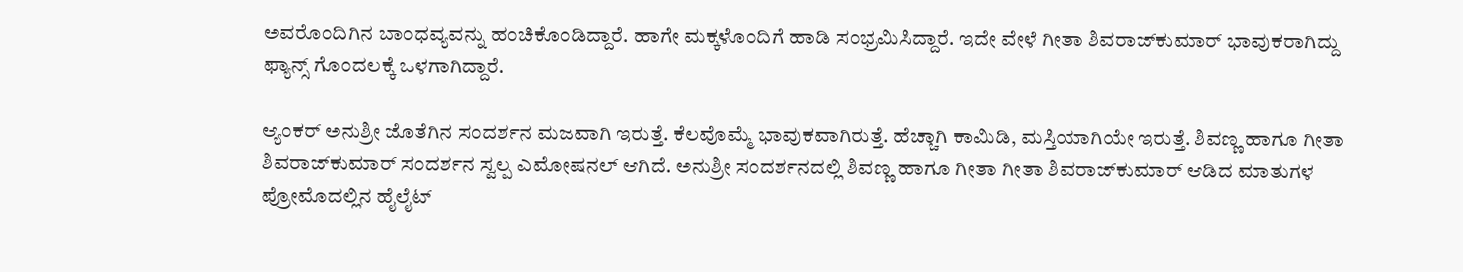ಅವರೊಂದಿಗಿನ ಬಾಂಧವ್ಯವನ್ನು ಹಂಚಿಕೊಂಡಿದ್ದಾರೆ. ಹಾಗೇ ಮಕ್ಕಳೊಂದಿಗೆ ಹಾಡಿ ಸಂಭ್ರಮಿಸಿದ್ದಾರೆ. ಇದೇ ವೇಳೆ ಗೀತಾ ಶಿವರಾಜ್‌ಕುಮಾರ್ ಭಾವುಕರಾಗಿದ್ದು ಫ್ಯಾನ್ಸ್ ಗೊಂದಲಕ್ಕೆ ಒಳಗಾಗಿದ್ದಾರೆ.

ಆ್ಯಂಕರ್ ಅನುಶ್ರೀ ಜೊತೆಗಿನ ಸಂದರ್ಶನ ಮಜವಾಗಿ ಇರುತ್ತೆ. ಕೆಲವೊಮ್ಮೆ ಭಾವುಕವಾಗಿರುತ್ತೆ. ಹೆಚ್ಚಾಗಿ ಕಾಮಿಡಿ, ಮಸ್ತಿಯಾಗಿಯೇ ಇರುತ್ತೆ. ಶಿವಣ್ಣ ಹಾಗೂ ಗೀತಾ ಶಿವರಾಜ್‌ಕುಮಾರ್ ಸಂದರ್ಶನ ಸ್ವಲ್ಪ ಎಮೋಷನಲ್ ಆಗಿದೆ. ಅನುಶ್ರೀ ಸಂದರ್ಶನದಲ್ಲಿ ಶಿವಣ್ಣ ಹಾಗೂ ಗೀತಾ ಗೀತಾ ಶಿವರಾಜ್‌ಕುಮಾರ್ ಆಡಿದ ಮಾತುಗಳ ಪ್ರೋಮೊದಲ್ಲಿನ ಹೈಲೈಟ್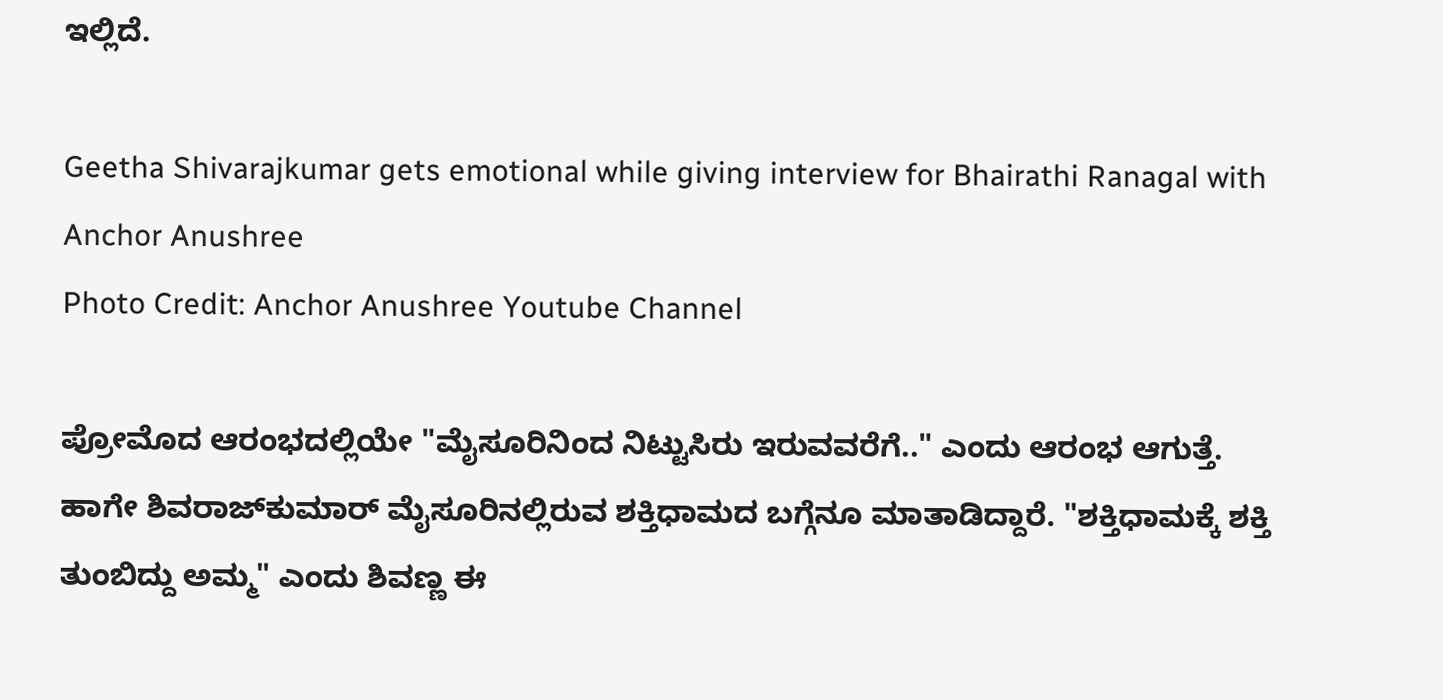ಇಲ್ಲಿದೆ.

Geetha Shivarajkumar gets emotional while giving interview for Bhairathi Ranagal with Anchor Anushree
Photo Credit: Anchor Anushree Youtube Channel

ಪ್ರೋಮೊದ ಆರಂಭದಲ್ಲಿಯೇ "ಮೈಸೂರಿನಿಂದ ನಿಟ್ಟುಸಿರು ಇರುವವರೆಗೆ.." ಎಂದು ಆರಂಭ ಆಗುತ್ತೆ. ಹಾಗೇ ಶಿವರಾಜ್‌ಕುಮಾರ್ ಮೈಸೂರಿನಲ್ಲಿರುವ ಶಕ್ತಿಧಾಮದ ಬಗ್ಗೆನೂ ಮಾತಾಡಿದ್ದಾರೆ. "ಶಕ್ತಿಧಾಮಕ್ಕೆ ಶಕ್ತಿ ತುಂಬಿದ್ದು ಅಮ್ಮ" ಎಂದು ಶಿವಣ್ಣ ಈ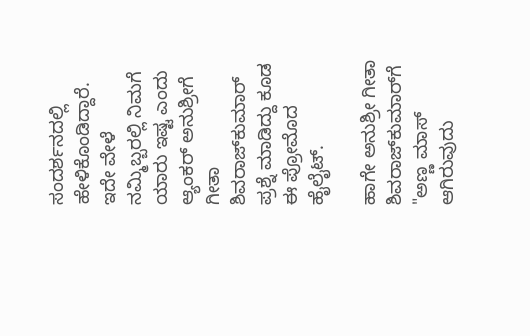ಸಂದರ್ಶನದಲ್ಲಿ ಹೇಳಿಕೊಂಡಿದ್ದಾರೆ. ಇದೇ ವೇಳೆ ನಮ್ಮಿಬ್ಬರಲ್ಲಿ ನಿಮಗೆ ಯಾರು ಇಷ್ಟ ಎಂದು ಆ್ಯಂಕರ್ ಅನುಶ್ರೀಗೆ ಗೀತಾ ಶಿವರಾಜ್‌ಕುಮಾರ್ ಪ್ರಶ್ನೆ ಮಾಡಿದ್ದು ಕೂಡ ಈ ಪ್ರೋಮೊದ ಹೈಲೈಟ್.

ಹಾಗೇ ಅನುಶ್ರೀ ಗೀತಾ ಶಿವರಾಜ್‌ಕುಮಾರ್‌ಗೆ "ಅಣ್ಣ ಮಾಸ್ ಆಗಿರುವುದು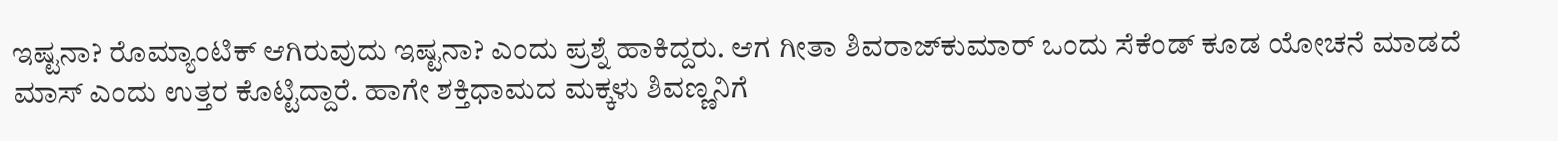ಇಷ್ಟನಾ? ರೊಮ್ಯಾಂಟಿಕ್ ಆಗಿರುವುದು ಇಷ್ಟನಾ? ಎಂದು ಪ್ರಶ್ನೆ ಹಾಕಿದ್ದರು. ಆಗ ಗೀತಾ ಶಿವರಾಜ್‌ಕುಮಾರ್ ಒಂದು ಸೆಕೆಂಡ್ ಕೂಡ ಯೋಚನೆ ಮಾಡದೆ ಮಾಸ್ ಎಂದು ಉತ್ತರ ಕೊಟ್ಟಿದ್ದಾರೆ. ಹಾಗೇ ಶಕ್ತಿಧಾಮದ ಮಕ್ಕಳು ಶಿವಣ್ಣನಿಗೆ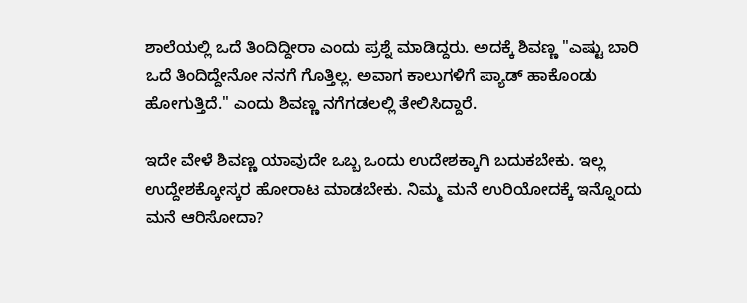ಶಾಲೆಯಲ್ಲಿ ಒದೆ ತಿಂದಿದ್ದೀರಾ ಎಂದು ಪ್ರಶ್ನೆ ಮಾಡಿದ್ದರು. ಅದಕ್ಕೆ ಶಿವಣ್ಣ "ಎಷ್ಟು ಬಾರಿ ಒದೆ ತಿಂದಿದ್ದೇನೋ ನನಗೆ ಗೊತ್ತಿಲ್ಲ. ಅವಾಗ ಕಾಲುಗಳಿಗೆ ಪ್ಯಾಡ್ ಹಾಕೊಂಡು ಹೋಗುತ್ತಿದೆ." ಎಂದು ಶಿವಣ್ಣ ನಗೆಗಡಲಲ್ಲಿ ತೇಲಿಸಿದ್ದಾರೆ.

ಇದೇ ವೇಳೆ ಶಿವಣ್ಣ ಯಾವುದೇ ಒಬ್ಬ ಒಂದು ಉದೇಶಕ್ಕಾಗಿ ಬದುಕಬೇಕು. ಇಲ್ಲ ಉದ್ದೇಶಕ್ಕೋಸ್ಕರ ಹೋರಾಟ ಮಾಡಬೇಕು. ನಿಮ್ಮ ಮನೆ ಉರಿಯೋದಕ್ಕೆ ಇನ್ನೊಂದು ಮನೆ ಆರಿಸೋದಾ?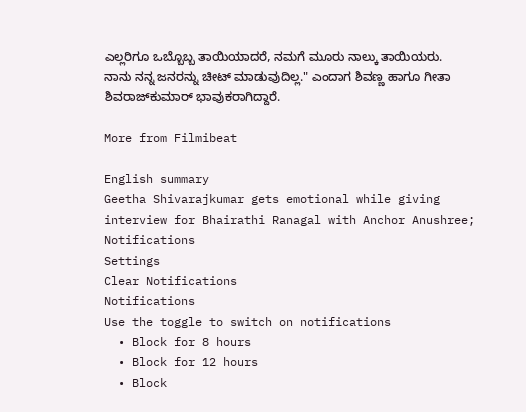ಎಲ್ಲರಿಗೂ ಒಬ್ಬೊಬ್ಬ ತಾಯಿಯಾದರೆ, ನಮಗೆ ಮೂರು ನಾಲ್ಕು ತಾಯಿಯರು. ನಾನು ನನ್ನ ಜನರನ್ನು ಚೀಟ್ ಮಾಡುವುದಿಲ್ಲ." ಎಂದಾಗ ಶಿವಣ್ಣ ಹಾಗೂ ಗೀತಾ ಶಿವರಾಜ್‌ಕುಮಾರ್ ಭಾವುಕರಾಗಿದ್ದಾರೆ.

More from Filmibeat

English summary
Geetha Shivarajkumar gets emotional while giving interview for Bhairathi Ranagal with Anchor Anushree;
Notifications
Settings
Clear Notifications
Notifications
Use the toggle to switch on notifications
  • Block for 8 hours
  • Block for 12 hours
  • Block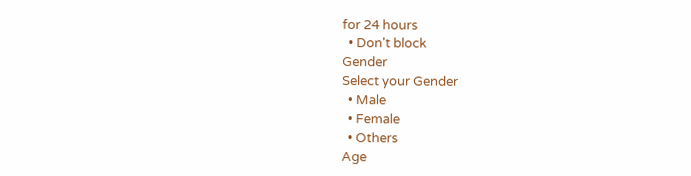for 24 hours
  • Don't block
Gender
Select your Gender
  • Male
  • Female
  • Others
Age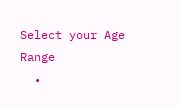Select your Age Range
  •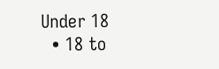Under 18
  • 18 to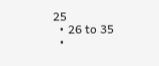25
  • 26 to 35
  •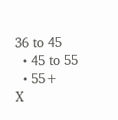36 to 45
  • 45 to 55
  • 55+
X